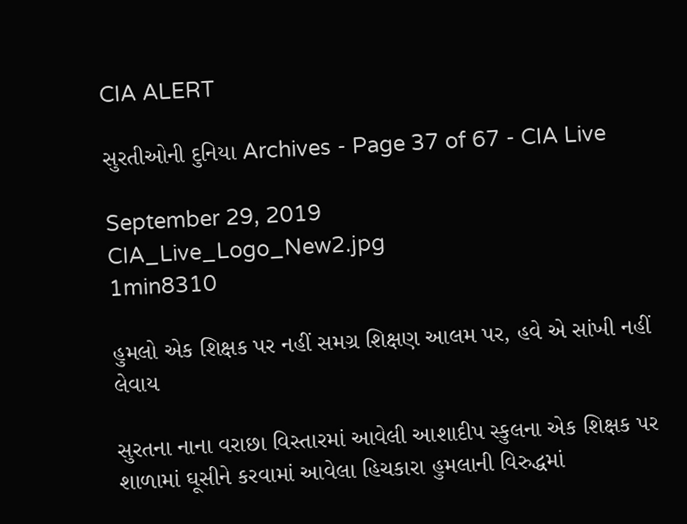CIA ALERT

સુરતીઓની દુનિયા Archives - Page 37 of 67 - CIA Live

September 29, 2019
CIA_Live_Logo_New2.jpg
1min8310

હુમલો એક શિક્ષક પર નહીં સમગ્ર શિક્ષણ આલમ પર, હવે એ સાંખી નહીં લેવાય

સુરતના નાના વરાછા વિસ્તારમાં આવેલી આશાદીપ સ્કુલના એક શિક્ષક પર શાળામાં ઘૂસીને કરવામાં આવેલા હિચકારા હુમલાની વિરુદ્ધમાં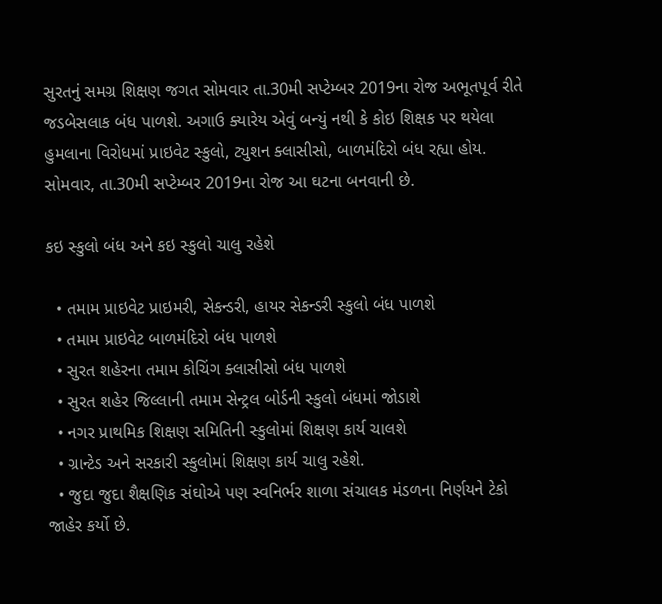સુરતનું સમગ્ર શિક્ષણ જગત સોમવાર તા.30મી સપ્ટેમ્બર 2019ના રોજ અભૂતપૂર્વ રીતે જડબેસલાક બંધ પાળશે. અગાઉ ક્યારેય એવું બન્યું નથી કે કોઇ શિક્ષક પર થયેલા હુમલાના વિરોધમાં પ્રાઇવેટ સ્કુલો, ટ્યુશન ક્લાસીસો, બાળમંદિરો બંધ રહ્યા હોય. સોમવાર, તા.30મી સપ્ટેમ્બર 2019ના રોજ આ ઘટના બનવાની છે.

કઇ સ્કુલો બંધ અને કઇ સ્કુલો ચાલુ રહેશે

  • તમામ પ્રાઇવેટ પ્રાઇમરી, સેકન્ડરી, હાયર સેકન્ડરી સ્કુલો બંધ પાળશે
  • તમામ પ્રાઇવેટ બાળમંદિરો બંધ પાળશે
  • સુરત શહેરના તમામ કોચિંગ ક્લાસીસો બંધ પાળશે
  • સુરત શહેર જિલ્લાની તમામ સેન્ટ્રલ બોર્ડની સ્કુલો બંધમાં જોડાશે
  • નગર પ્રાથમિક શિક્ષણ સમિતિની સ્કુલોમાં શિક્ષણ કાર્ય ચાલશે
  • ગ્રાન્ટેડ અને સરકારી સ્કુલોમાં શિક્ષણ કાર્ય ચાલુ રહેશે.
  • જુદા જુદા શૈક્ષણિક સંઘોએ પણ સ્વનિર્ભર શાળા સંચાલક મંડળના નિર્ણયને ટેકો જાહેર કર્યો છે.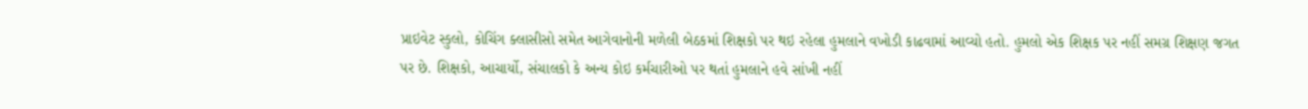પ્રાઇવેટ સ્કુલો, કોચિંગ ક્લાસીસો સમેત આગેવાનોની મળેલી બેઠકમાં શિક્ષકો પર થઇ રહેલા હુમલાને વખોડી કાઢવામાં આવ્યો હતો. હુમલો એક શિક્ષક પર નહીં સમગ્ર શિક્ષણ જગત પર છે. શિક્ષકો, આચાર્યો, સંચાલકો કે અન્ય કોઇ કર્મચારીઓ પર થતાં હુમલાને હવે સાંખી નહીં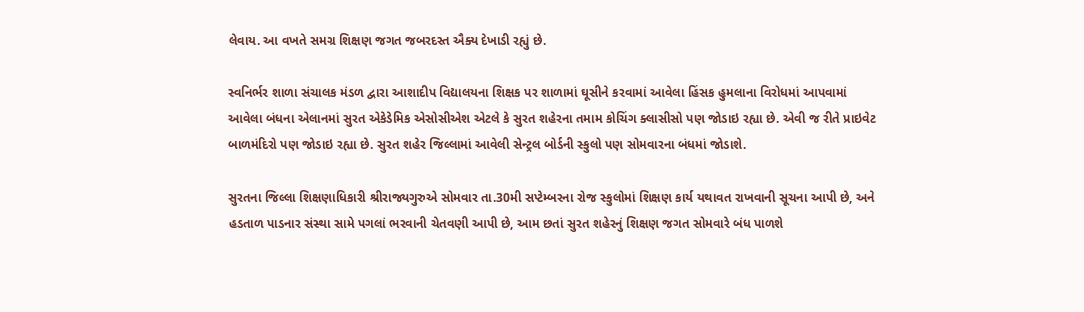લેવાય. આ વખતે સમગ્ર શિક્ષણ જગત જબરદસ્ત ઐક્ય દેખાડી રહ્યું છે.

સ્વનિર્ભર શાળા સંચાલક મંડળ દ્વારા આશાદીપ વિદ્યાલયના શિક્ષક પર શાળામાં ઘૂસીને કરવામાં આવેલા હિંસક હુમલાના વિરોધમાં આપવામાં આવેલા બંધના એલાનમાં સુરત એકેડેમિક એસોસીએશ એટલે કે સુરત શહેરના તમામ કોચિંગ ક્લાસીસો પણ જોડાઇ રહ્યા છે. એવી જ રીતે પ્રાઇવેટ બાળમંદિરો પણ જોડાઇ રહ્યા છે. સુરત શહેર જિલ્લામાં આવેલી સેન્ટ્રલ બોર્ડની સ્કુલો પણ સોમવારના બંધમાં જોડાશે.

સુરતના જિલ્લા શિક્ષણાધિકારી શ્રીરાજ્યગુરુએ સોમવાર તા.30મી સપ્ટેમ્બરના રોજ સ્કુલોમાં શિક્ષણ કાર્ય યથાવત રાખવાની સૂચના આપી છે, અને હડતાળ પાડનાર સંસ્થા સામે પગલાં ભરવાની ચેતવણી આપી છે, આમ છતાં સુરત શહેરનું શિક્ષણ જગત સોમવારે બંધ પાળશે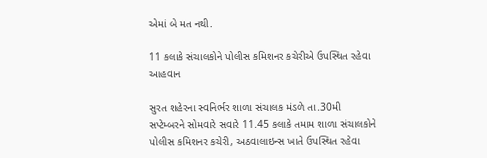એમાં બે મત નથી.

11 કલાકે સંચાલકોને પોલીસ કમિશનર કચેરીએ ઉપસ્થિત રહેવા આહવાન

સુરત શહેરના સ્વનિર્ભર શાળા સંચાલક મંડળે તા.30મી સપ્ટેમ્બરને સોમવારે સવારે 11.45 કલાકે તમામ શાળા સંચાલકોને પોલીસ કમિશનર કચેરી, અઠવાલાઇન્સ ખાતે ઉપસ્થિત રહેવા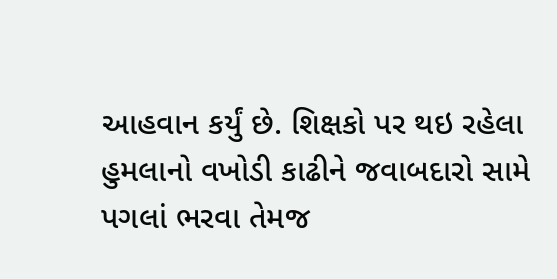આહવાન કર્યું છે. શિક્ષકો પર થઇ રહેલા હુમલાનો વખોડી કાઢીને જવાબદારો સામે પગલાં ભરવા તેમજ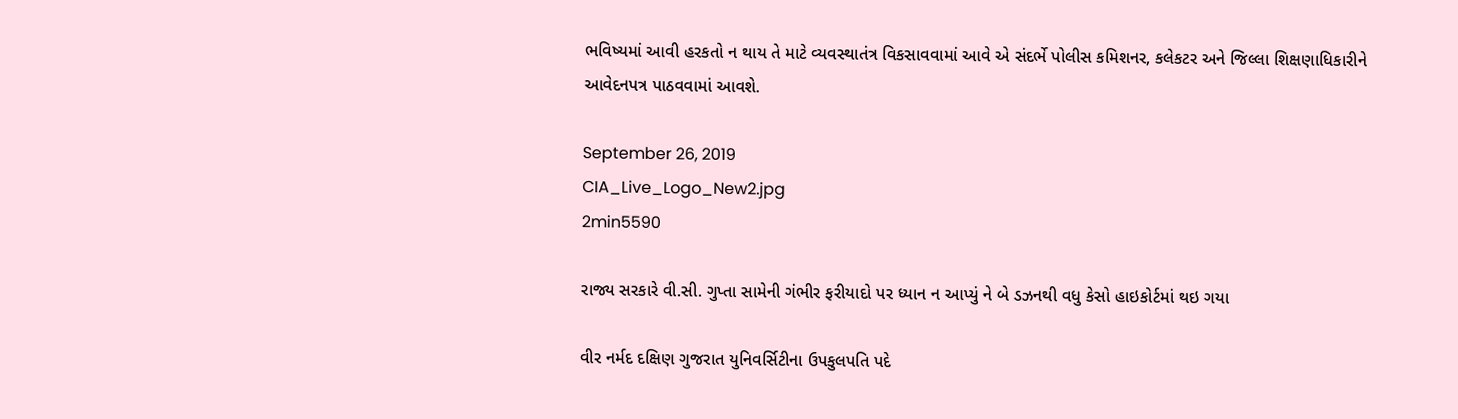ભવિષ્યમાં આવી હરકતો ન થાય તે માટે વ્યવસ્થાતંત્ર વિકસાવવામાં આવે એ સંદર્ભે પોલીસ કમિશનર, કલેકટર અને જિલ્લા શિક્ષણાધિકારીને આવેદનપત્ર પાઠવવામાં આવશે.

September 26, 2019
CIA_Live_Logo_New2.jpg
2min5590

રાજ્ય સરકારે વી.સી. ગુપ્તા સામેની ગંભીર ફરીયાદો પર ધ્યાન ન આપ્યું ને બે ડઝનથી વધુ કેસો હાઇકોર્ટમાં થઇ ગયા

વીર નર્મદ દક્ષિણ ગુજરાત યુનિવર્સિટીના ઉપકુલપતિ પદે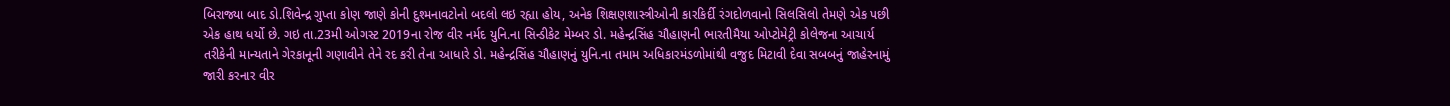બિરાજ્યા બાદ ડો.શિવેન્દ્ર ગુપ્તા કોણ જાણે કોની દુશ્મનાવટોનો બદલો લઇ રહ્યા હોય, અનેક શિક્ષણશાસ્ત્રીઓની કારકિર્દી રંગદોળવાનો સિલસિલો તેમણે એક પછી એક હાથ ધર્યો છે. ગઇ તા.23મી ઓગસ્ટ 2019ના રોજ વીર નર્મદ યુનિ.ના સિન્ડીકેટ મેમ્બર ડો. મહેન્દ્રસિંહ ચૌહાણની ભારતીમૈયા ઓપ્ટોમેટ્રી કોલેજના આચાર્ય તરીકેની માન્યતાને ગેરકાનૂની ગણાવીને તેને રદ કરી તેના આધારે ડો. મહેન્દ્રસિંહ ચૌહાણનું યુનિ.ના તમામ અધિકારમંડળોમાંથી વજુદ મિટાવી દેવા સબબનું જાહેરનામું જારી કરનાર વીર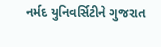નર્મદ યુનિવર્સિટીને ગુજરાત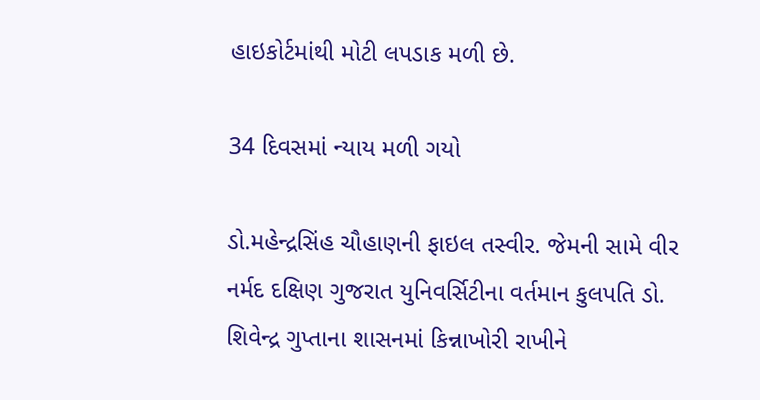હાઇકોર્ટમાંથી મોટી લપડાક મળી છે.

34 દિવસમાં ન્યાય મળી ગયો

ડો.મહેન્દ્રસિંહ ચૌહાણની ફાઇલ તસ્વીર. જેમની સામે વીર નર્મદ દક્ષિણ ગુજરાત યુનિવર્સિટીના વર્તમાન કુલપતિ ડો. શિવેન્દ્ર ગુપ્તાના શાસનમાં કિન્નાખોરી રાખીને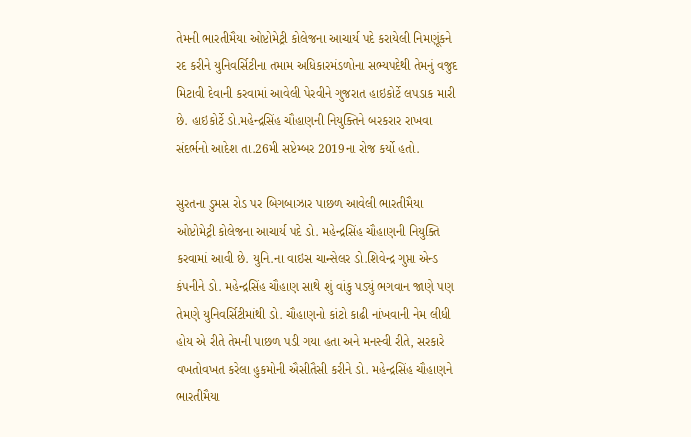તેમની ભારતીમૈયા ઓપ્ટોમેટ્રી કોલેજના આચાર્ય પદે કરાયેલી નિમણૂંકને રદ કરીને યુનિવર્સિટીના તમામ અધિકારમંડળોના સભ્યપદેથી તેમનું વજુદ મિટાવી દેવાની કરવામાં આવેલી પેરવીને ગુજરાત હાઇકોર્ટે લપડાક મારી છે. હાઇકોર્ટે ડો.મહેન્દ્રસિંહ ચૌહાણની નિયુક્તિને બરકરાર રાખવા સંદર્ભનો આદેશ તા.26મી સપ્ટેમ્બર 2019ના રોજ કર્યો હતો.

સુરતના ડુમસ રોડ પર બિગબાઝાર પાછળ આવેલી ભારતીમૈયા ઓપ્ટોમેટ્રી કોલેજના આચાર્ય પદે ડો. મહેન્દ્રસિંહ ચૌહાણની નિયુક્તિ કરવામાં આવી છે. યુનિ.ના વાઇસ ચાન્સેલર ડો.શિવેન્દ્ર ગુપ્તા એન્ડ કંપનીને ડો. મહેન્દ્રસિંહ ચૌહાણ સાથે શું વાંકુ પડ્યું ભગવાન જાણે પણ તેમણે યુનિવર્સિટીમાંથી ડો. ચૌહાણનો કાંટો કાઢી નાંખવાની નેમ લીધી હોય એ રીતે તેમની પાછળ પડી ગયા હતા અને મનસ્વી રીતે, સરકારે વખતોવખત કરેલા હુકમોની ઐસીતૈસી કરીને ડો. મહેન્દ્રસિંહ ચૌહાણને ભારતીમૈયા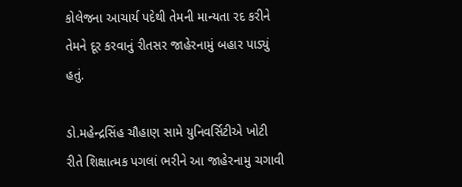કોલેજના આચાર્ય પદેથી તેમની માન્યતા રદ કરીને તેમને દૂર કરવાનું રીતસર જાહેરનામું બહાર પાડ્યું હતું.

ડો.મહેન્દ્રસિંહ ચૌહાણ સામે યુનિવર્સિટીએ ખોટી રીતે શિક્ષાત્મક પગલાં ભરીને આ જાહેરનામુ ચગાવી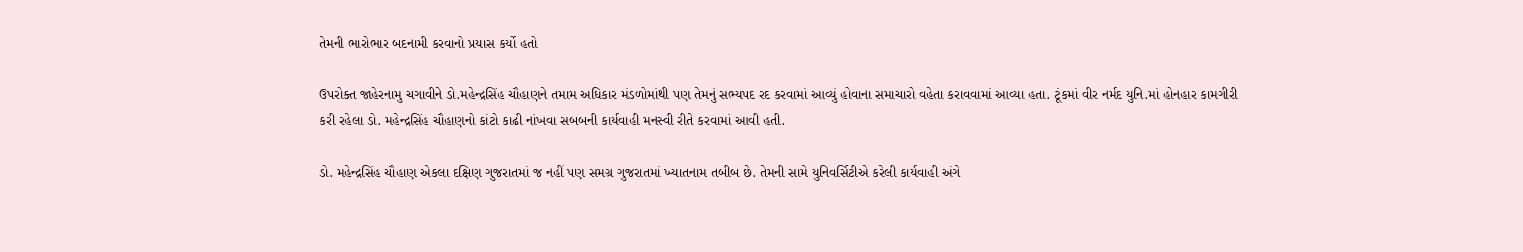તેમની ભારોભાર બદનામી કરવાનો પ્રયાસ કર્યો હતો

ઉપરોક્ત જાહેરનામુ ચગાવીને ડો.મહેન્દ્રસિંહ ચૌહાણને તમામ અધિકાર મંડળોમાંથી પણ તેમનું સભ્યપદ રદ કરવામાં આવ્યું હોવાના સમાચારો વહેતા કરાવવામાં આવ્યા હતા. ટૂંકમાં વીર નર્મદ યુનિ.માં હોનહાર કામગીરી કરી રહેલા ડો. મહેન્દ્રસિંહ ચૌહાણનો કાંટો કાઢી નાંખવા સબબની કાર્યવાહી મનસ્વી રીતે કરવામાં આવી હતી.

ડો. મહેન્દ્રસિંહ ચૌહાણ એકલા દક્ષિણ ગુજરાતમાં જ નહીં પણ સમગ્ર ગુજરાતમાં ખ્યાતનામ તબીબ છે. તેમની સામે યુનિવર્સિટીએ કરેલી કાર્યવાહી અંગે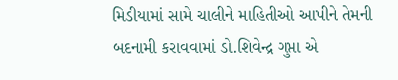મિડીયામાં સામે ચાલીને માહિતીઓ આપીને તેમની બદનામી કરાવવામાં ડો.શિવેન્દ્ર ગુપ્તા એ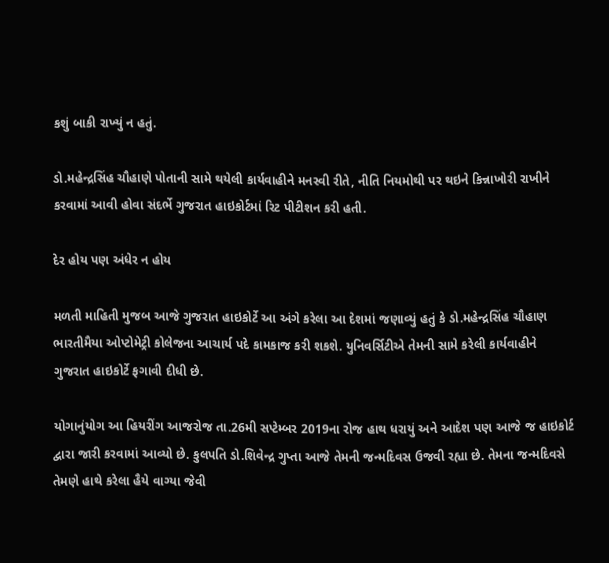કશું બાકી રાખ્યું ન હતું.

ડો.મહેન્દ્રસિંહ ચૌહાણે પોતાની સામે થયેલી કાર્યવાહીને મનસ્વી રીતે, નીતિ નિયમોથી પર થઇને કિન્નાખોરી રાખીને કરવામાં આવી હોવા સંદર્ભે ગુજરાત હાઇકોર્ટમાં રિટ પીટીશન કરી હતી.

દેર હોય પણ અંધેર ન હોય

મળતી માહિતી મુજબ આજે ગુજરાત હાઇકોર્ટે આ અંગે કરેલા આ દેશમાં જણાવ્યું હતું કે ડો.મહેન્દ્રસિંહ ચૌહાણ ભારતીમૈયા ઓપ્ટોમેટ્રી કોલેજના આચાર્ય પદે કામકાજ કરી શકશે. યુનિવર્સિટીએ તેમની સામે કરેલી કાર્યવાહીને ગુજરાત હાઇકોર્ટે ફગાવી દીધી છે.

યોગાનુંયોગ આ હિયરીંગ આજરોજ તા.26મી સપ્ટેમ્બર 2019ના રોજ હાથ ધરાયું અને આદેશ પણ આજે જ હાઇકોર્ટ દ્વારા જારી કરવામાં આવ્યો છે. કુલપતિ ડો.શિવેન્દ્ર ગુપ્તા આજે તેમની જન્મદિવસ ઉજવી રહ્યા છે. તેમના જન્મદિવસે તેમણે હાથે કરેલા હૈયે વાગ્યા જેવી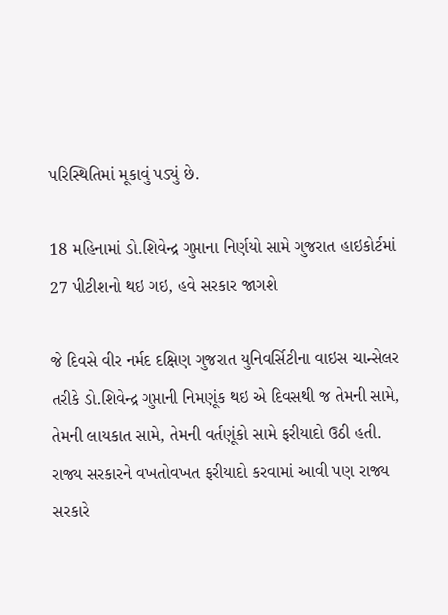પરિસ્થિતિમાં મૂકાવું પડ્યું છે.

18 મહિનામાં ડો.શિવેન્દ્ર ગુપ્તાના નિર્ણયો સામે ગુજરાત હાઇકોર્ટમાં 27 પીટીશનો થઇ ગઇ, હવે સરકાર જાગશે

જે દિવસે વીર નર્મદ દક્ષિણ ગુજરાત યુનિવર્સિટીના વાઇસ ચાન્સેલર તરીકે ડો.શિવેન્દ્ર ગુપ્તાની નિમણૂંક થઇ એ દિવસથી જ તેમની સામે, તેમની લાયકાત સામે, તેમની વર્તણૂંકો સામે ફરીયાદો ઉઠી હતી. રાજ્ય સરકારને વખતોવખત ફરીયાદો કરવામાં આવી પણ રાજ્ય સરકારે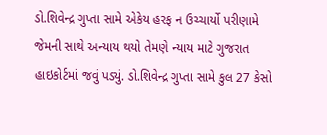ડો.શિવેન્દ્ર ગુપ્તા સામે એકેય હરફ ન ઉચ્ચાર્યો પરીણામે જેમની સાથે અન્યાય થયો તેમણે ન્યાય માટે ગુજરાત હાઇકોર્ટમાં જવું પડ્યું. ડો.શિવેન્દ્ર ગુપ્તા સામે કુલ 27 કેસો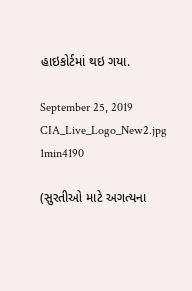હાઇકોર્ટમાં થઇ ગયા.

September 25, 2019
CIA_Live_Logo_New2.jpg
1min4190

(સુરતીઓ માટે અગત્યના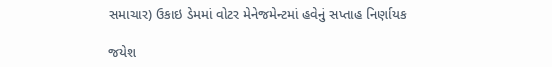સમાચાર) ઉકાઇ ડેમમાં વોટર મેનેજમેન્ટમાં હવેનું સપ્તાહ નિર્ણાયક

જયેશ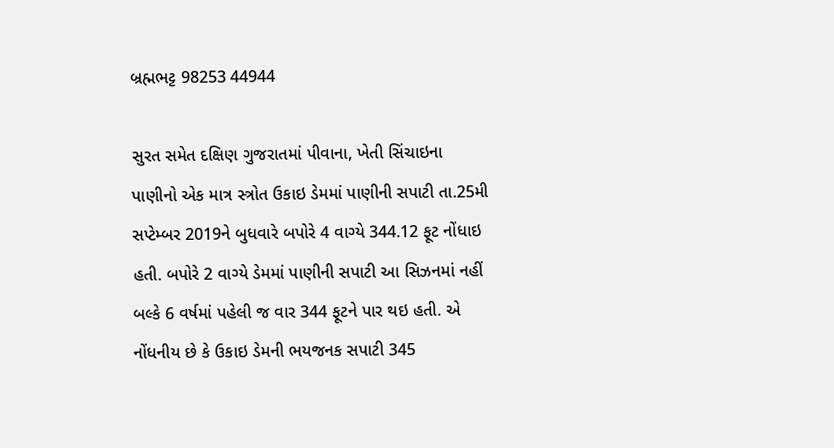બ્રહ્મભટ્ટ 98253 44944

સુરત સમેત દક્ષિણ ગુજરાતમાં પીવાના, ખેતી સિંચાઇના પાણીનો એક માત્ર સ્ત્રોત ઉકાઇ ડેમમાં પાણીની સપાટી તા.25મી સપ્ટેમ્બર 2019ને બુધવારે બપોરે 4 વાગ્યે 344.12 ફૂટ નોંધાઇ હતી. બપોરે 2 વાગ્યે ડેમમાં પાણીની સપાટી આ સિઝનમાં નહીં બલ્કે 6 વર્ષમાં પહેલી જ વાર 344 ફૂટને પાર થઇ હતી. એ નોંધનીય છે કે ઉકાઇ ડેમની ભયજનક સપાટી 345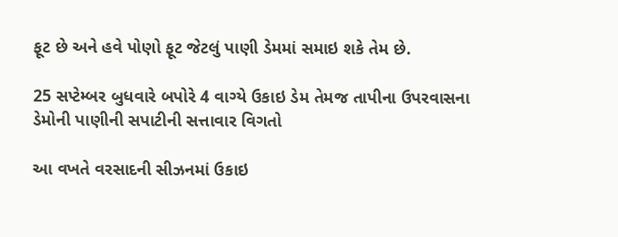ફૂટ છે અને હવે પોણો ફૂટ જેટલું પાણી ડેમમાં સમાઇ શકે તેમ છે.

25 સપ્ટેમ્બર બુધવારે બપોરે 4 વાગ્યે ઉકાઇ ડેમ તેમજ તાપીના ઉપરવાસના ડેમોની પાણીની સપાટીની સત્તાવાર વિગતો

આ વખતે વરસાદની સીઝનમાં ઉકાઇ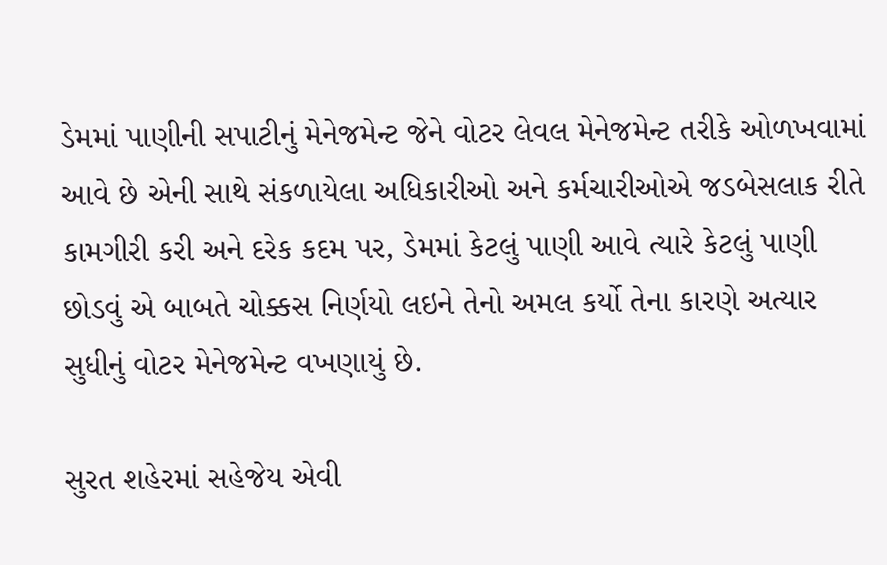ડેમમાં પાણીની સપાટીનું મેનેજમેન્ટ જેને વોટર લેવલ મેનેજમેન્ટ તરીકે ઓળખવામાં આવે છે એની સાથે સંકળાયેલા અધિકારીઓ અને કર્મચારીઓએ જડબેસલાક રીતે કામગીરી કરી અને દરેક કદમ પર, ડેમમાં કેટલું પાણી આવે ત્યારે કેટલું પાણી છોડવું એ બાબતે ચોક્કસ નિર્ણયો લઇને તેનો અમલ કર્યો તેના કારણે અત્યાર સુધીનું વોટર મેનેજમેન્ટ વખણાયું છે.

સુરત શહેરમાં સહેજેય એવી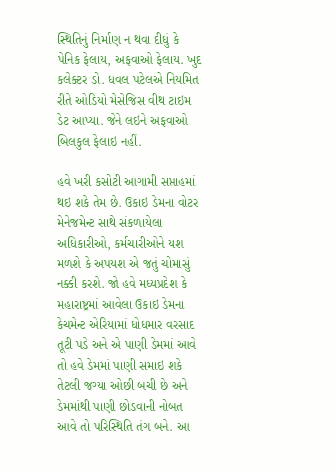સ્થિતિનું નિર્માણ ન થવા દીધું કે પેનિક ફેલાય, અફવાઓ ફેલાય. ખુદ કલેક્ટર ડો. ધવલ પટેલએ નિયમિત રીતે ઓડિયો મેસેજિસ વીથ ટાઇમ ડેટ આપ્યા. જેને લઇને અફવાઓ બિલકુલ ફેલાઇ નહીં.

હવે ખરી કસોટી આગામી સપ્તાહમાં થઇ શકે તેમ છે. ઉકાઇ ડેમના વોટર મેનેજમેન્ટ સાથે સંકળાયેલા અધિકારીઓ, કર્મચારીઓને યશ મળશે કે અપયશ એ જતું ચોમાસું નક્કી કરશે. જો હવે મધ્યપ્રદેશ કે મહારાષ્ટ્રમાં આવેલા ઉકાઇ ડેમના કેચમેન્ટ એરિયામાં ધોધમાર વરસાદ તૂટી પડે અને એ પાણી ડેમમાં આવે તો હવે ડેમમાં પાણી સમાઇ શકે તેટલી જગ્યા ઓછી બચી છે અને ડેમમાંથી પાણી છોડવાની નોબત આવે તો પરિસ્થિતિ તંગ બને. આ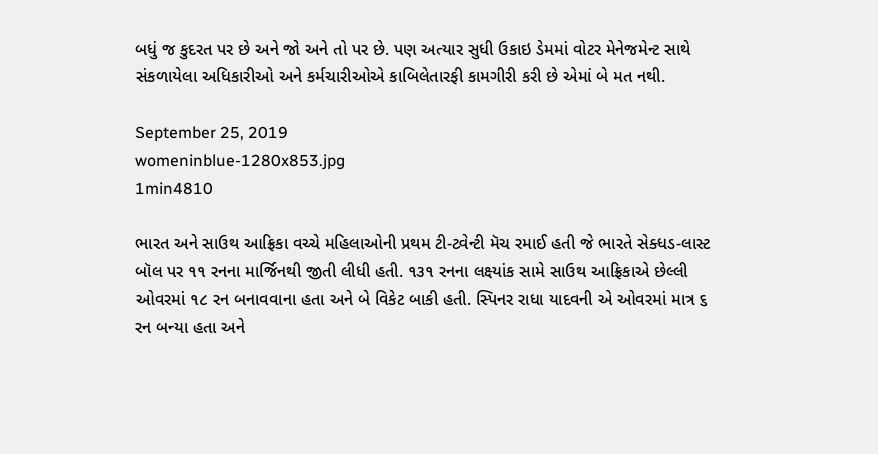બધું જ કુદરત પર છે અને જો અને તો પર છે. પણ અત્યાર સુધી ઉકાઇ ડેમમાં વોટર મેનેજમેન્ટ સાથે સંકળાયેલા અધિકારીઓ અને કર્મચારીઓએ કાબિલેતારફી કામગીરી કરી છે એમાં બે મત નથી.

September 25, 2019
womeninblue-1280x853.jpg
1min4810

ભારત અને સાઉથ આફ્રિકા વચ્ચે મહિલાઓની પ્રથમ ટી-ટ્વેન્ટી મૅચ રમાઈ હતી જે ભારતે સેક્ધડ-લાસ્ટ બૉલ પર ૧૧ રનના માર્જિનથી જીતી લીધી હતી. ૧૩૧ રનના લક્ષ્યાંક સામે સાઉથ આફ્રિકાએ છેલ્લી ઓવરમાં ૧૮ રન બનાવવાના હતા અને બે વિકેટ બાકી હતી. સ્પિનર રાધા યાદવની એ ઓવરમાં માત્ર ૬ રન બન્યા હતા અને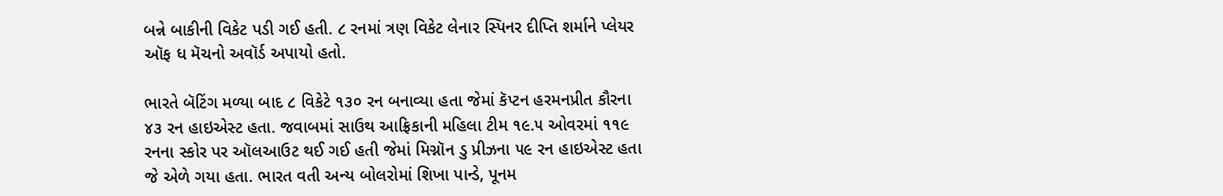બન્ને બાકીની વિકેટ પડી ગઈ હતી. ૮ રનમાં ત્રણ વિકેટ લેનાર સ્પિનર દીપ્તિ શર્માને પ્લેયર ઑફ ધ મૅચનો અવૉર્ડ અપાયો હતો.

ભારતે બૅટિંગ મળ્યા બાદ ૮ વિકેટે ૧૩૦ રન બનાવ્યા હતા જેમાં કૅપ્ટન હરમનપ્રીત કૌરના ૪૩ રન હાઇએસ્ટ હતા. જવાબમાં સાઉથ આફ્રિકાની મહિલા ટીમ ૧૯.૫ ઓવરમાં ૧૧૯ રનના સ્કોર પર ઑલઆઉટ થઈ ગઈ હતી જેમાં મિગ્નૉન ડુ પ્રીઝના ૫૯ રન હાઇએસ્ટ હતા જે એળે ગયા હતા. ભારત વતી અન્ય બોલરોમાં શિખા પાન્ડે, પૂનમ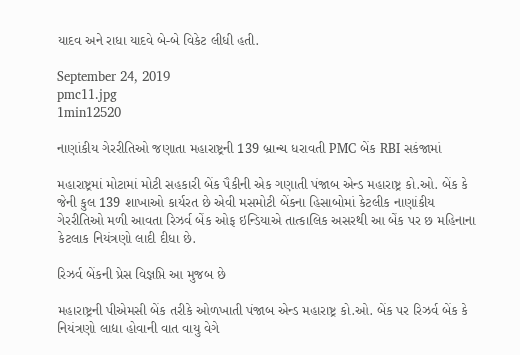યાદવ અને રાધા યાદવે બે-બે વિકેટ લીધી હતી.

September 24, 2019
pmc11.jpg
1min12520

નાણાંકીય ગેરરીતિઓ જણાતા મહારાષ્ટ્રની 139 બ્રાન્ચ ધરાવતી PMC બેંક RBI સકંજામાં

મહારાષ્ટ્રમાં મોટામાં મોટી સહકારી બેંક પૈકીની એક ગણાતી પંજાબ એન્ડ મહારાષ્ટ્ર કો.ઓ. બેંક કે જેની કુલ 139 શાખાઓ કાર્યરત છે એવી મસમોટી બેંકના હિસાબોમાં કેટલીક નાણાંકીય ગેરરીતિઓ મળી આવતા રિઝર્વ બેંક ઓફ ઇન્ડિયાએ તાત્કાલિક અસરથી આ બેંક પર છ મહિનાના કેટલાક નિયંત્રણો લાદી દીધા છે.

રિઝર્વ બેંકની પ્રેસ વિજ્ઞપ્તિ આ મુજબ છે

મહારાષ્ટ્રની પીએમસી બેંક તરીકે ઓળખાતી પંજાબ એન્ડ મહારાષ્ટ્ર કો.ઓ. બેંક પર રિઝર્વ બેંક કે નિયંત્રણો લાદ્યા હોવાની વાત વાયુ વેગે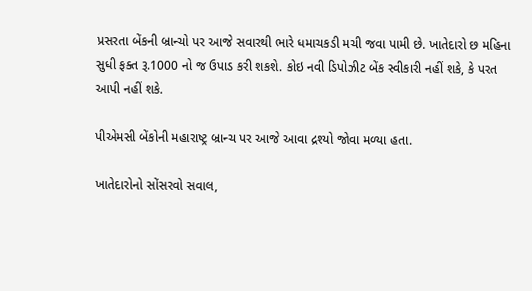પ્રસરતા બેંકની બ્રાન્ચો પર આજે સવારથી ભારે ધમાચકડી મચી જવા પામી છે. ખાતેદારો છ મહિના સુધી ફક્ત રૂ.1000 નો જ ઉપાડ કરી શકશે. કોઇ નવી ડિપોઝીટ બેંક સ્વીકારી નહીં શકે, કે પરત આપી નહીં શકે.

પીએમસી બેંકોની મહારાષ્ટ્ર બ્રાન્ચ પર આજે આવા દ્રશ્યો જોવા મળ્યા હતા.

ખાતેદારોનો સોંસરવો સવાલ,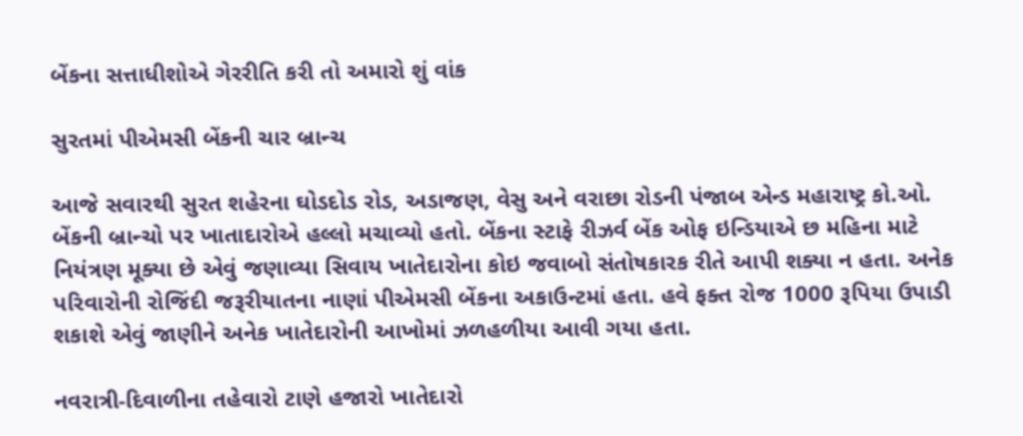બેંકના સત્તાધીશોએ ગેરરીતિ કરી તો અમારો શું વાંક

સુરતમાં પીએમસી બેંકની ચાર બ્રાન્ચ

આજે સવારથી સુરત શહેરના ઘોડદોડ રોડ, અડાજણ, વેસુ અને વરાછા રોડની પંજાબ એન્ડ મહારાષ્ટ્ર કો.ઓ. બેંકની બ્રાન્ચો પર ખાતાદારોએ હલ્લો મચાવ્યો હતો. બેંકના સ્ટાફે રીઝર્વ બેંક ઓફ ઇન્ડિયાએ છ મહિના માટે નિયંત્રણ મૂક્યા છે એવું જણાવ્યા સિવાય ખાતેદારોના કોઇ જવાબો સંતોષકારક રીતે આપી શક્યા ન હતા. અનેક પરિવારોની રોજિંદી જરૂરીયાતના નાણાં પીએમસી બેંકના અકાઉન્ટમાં હતા. હવે ફક્ત રોજ 1000 રૂપિયા ઉપાડી શકાશે એવું જાણીને અનેક ખાતેદારોની આખોમાં ઝળહળીયા આવી ગયા હતા.

નવરાત્રી-દિવાળીના તહેવારો ટાણે હજારો ખાતેદારો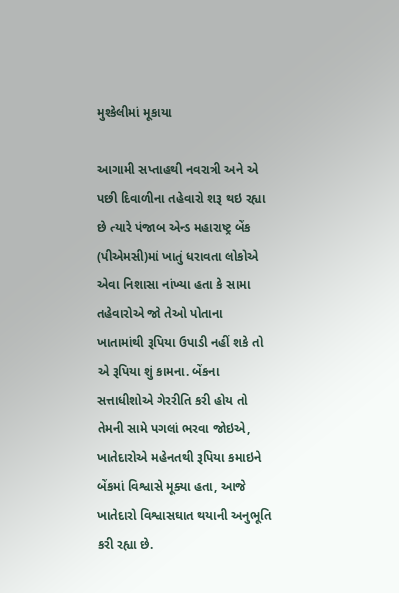મુશ્કેલીમાં મૂકાયા

આગામી સપ્તાહથી નવરાત્રી અને એ પછી દિવાળીના તહેવારો શરૂ થઇ રહ્યા છે ત્યારે પંજાબ એન્ડ મહારાષ્ટ્ર બેંક (પીએમસી)માં ખાતું ધરાવતા લોકોએ એવા નિશાસા નાંખ્યા હતા કે સામા તહેવારોએ જો તેઓ પોતાના ખાતામાંથી રૂપિયા ઉપાડી નહીં શકે તો એ રૂપિયા શું કામના. બેંકના સત્તાધીશોએ ગેરરીતિ કરી હોય તો તેમની સામે પગલાં ભરવા જોઇએ, ખાતેદારોએ મહેનતથી રૂપિયા કમાઇને બેંકમાં વિશ્વાસે મૂક્યા હતા, આજે ખાતેદારો વિશ્વાસઘાત થયાની અનુભૂતિ કરી રહ્યા છે.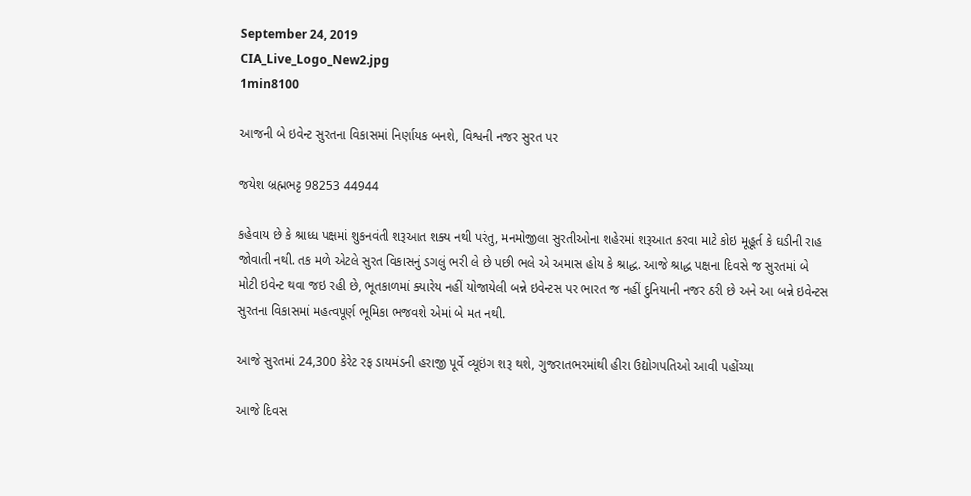September 24, 2019
CIA_Live_Logo_New2.jpg
1min8100

આજની બે ઇવેન્ટ સુરતના વિકાસમાં નિર્ણાયક બનશે, વિશ્વની નજર સુરત પર

જયેશ બ્રહ્મભટ્ટ 98253 44944

કહેવાય છે કે શ્રાધ્ધ પક્ષમાં શુકનવંતી શરૂઆત શક્ય નથી પરંતુ, મનમોજીલા સુરતીઓના શહેરમાં શરૂઆત કરવા માટે કોઇ મૂહૂર્ત કે ઘડીની રાહ જોવાતી નથી. તક મળે એટલે સુરત વિકાસનું ડગલું ભરી લે છે પછી ભલે એ અમાસ હોય કે શ્રાદ્ધ. આજે શ્રાદ્ધ પક્ષના દિવસે જ સુરતમાં બે મોટી ઇવેન્ટ થવા જઇ રહી છે, ભૂતકાળમાં ક્યારેય નહીં યોજાયેલી બન્ને ઇવેન્ટસ પર ભારત જ નહીં દુનિયાની નજર ઠરી છે અને આ બન્ને ઇવેન્ટસ સુરતના વિકાસમાં મહત્વપૂર્ણ ભૂમિકા ભજવશે એમાં બે મત નથી.

આજે સુરતમાં 24,300 કેરેટ રફ ડાયમંડની હરાજી પૂર્વે વ્યૂઇંગ શરૂ થશે, ગુજરાતભરમાંથી હીરા ઉદ્યોગપતિઓ આવી પહોંચ્યા

આજે દિવસ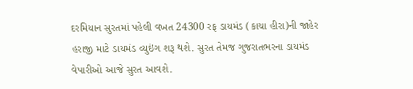દરમિયાન સુરતમાં પહેલી વખત 24300 રફ ડાયમંડ (કાચા હીરા)ની જાહેર હરાજી માટે ડાયમંડ વ્યુઇંગ શરૂ થશે. સુરત તેમજ ગુજરાતભરના ડાયમંડ વેપારીઓ આજે સુરત આવશે.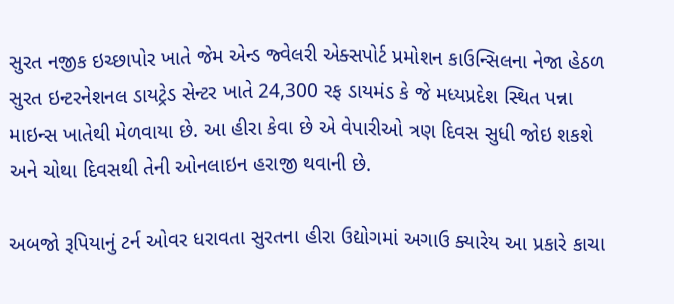સુરત નજીક ઇચ્છાપોર ખાતે જેમ એન્ડ જ્વેલરી એક્સપોર્ટ પ્રમોશન કાઉન્સિલના નેજા હેઠળ સુરત ઇન્ટરનેશનલ ડાયટ્રેડ સેન્ટર ખાતે 24,300 રફ ડાયમંડ કે જે મધ્યપ્રદેશ સ્થિત પન્ના માઇન્સ ખાતેથી મેળવાયા છે. આ હીરા કેવા છે એ વેપારીઓ ત્રણ દિવસ સુધી જોઇ શકશે અને ચોથા દિવસથી તેની ઓનલાઇન હરાજી થવાની છે.

અબજો રૂપિયાનું ટર્ન ઓવર ધરાવતા સુરતના હીરા ઉદ્યોગમાં અગાઉ ક્યારેય આ પ્રકારે કાચા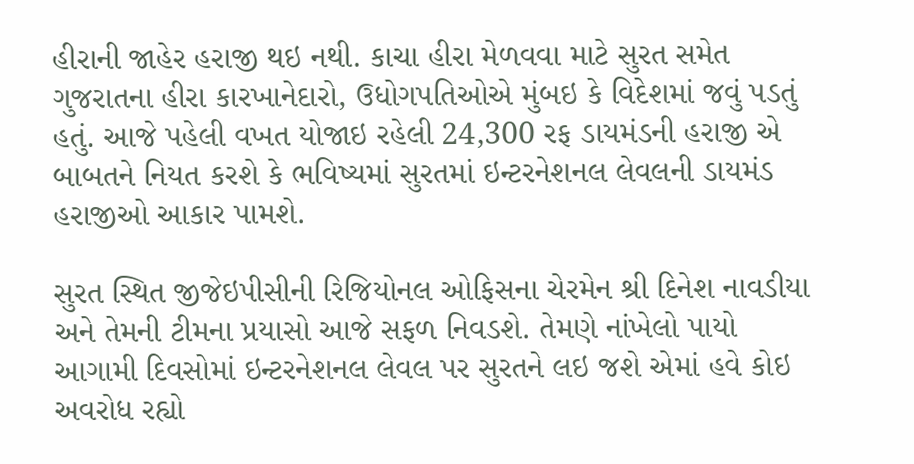હીરાની જાહેર હરાજી થઇ નથી. કાચા હીરા મેળવવા માટે સુરત સમેત ગુજરાતના હીરા કારખાનેદારો, ઉધોગપતિઓએ મુંબઇ કે વિદેશમાં જવું પડતું હતું. આજે પહેલી વખત યોજાઇ રહેલી 24,300 રફ ડાયમંડની હરાજી એ બાબતને નિયત કરશે કે ભવિષ્યમાં સુરતમાં ઇન્ટરનેશનલ લેવલની ડાયમંડ હરાજીઓ આકાર પામશે.

સુરત સ્થિત જીજેઇપીસીની રિજિયોનલ ઓફિસના ચેરમેન શ્રી દિનેશ નાવડીયા અને તેમની ટીમના પ્રયાસો આજે સફળ નિવડશે. તેમણે નાંખેલો પાયો આગામી દિવસોમાં ઇન્ટરનેશનલ લેવલ પર સુરતને લઇ જશે એમાં હવે કોઇ અવરોધ રહ્યો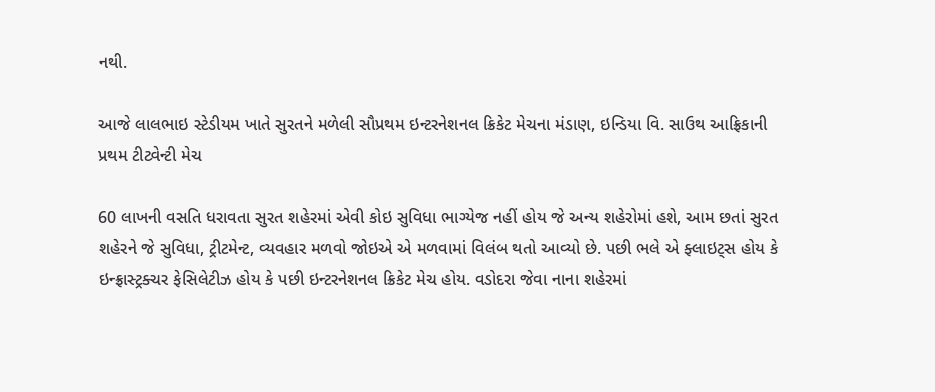નથી.

આજે લાલભાઇ સ્ટેડીયમ ખાતે સુરતને મળેલી સૌપ્રથમ ઇન્ટરનેશનલ ક્રિકેટ મેચના મંડાણ, ઇન્ડિયા વિ. સાઉથ આફ્રિકાની પ્રથમ ટીટ્વેન્ટી મેચ

60 લાખની વસતિ ધરાવતા સુરત શહેરમાં એવી કોઇ સુવિધા ભાગ્યેજ નહીં હોય જે અન્ય શહેરોમાં હશે, આમ છતાં સુરત શહેરને જે સુવિધા, ટ્રીટમેન્ટ, વ્યવહાર મળવો જોઇએ એ મળવામાં વિલંબ થતો આવ્યો છે. પછી ભલે એ ફ્લાઇટ્સ હોય કે ઇન્ફ્રાસ્ટ્રક્ચર ફેસિલેટીઝ હોય કે પછી ઇન્ટરનેશનલ ક્રિકેટ મેચ હોય. વડોદરા જેવા નાના શહેરમાં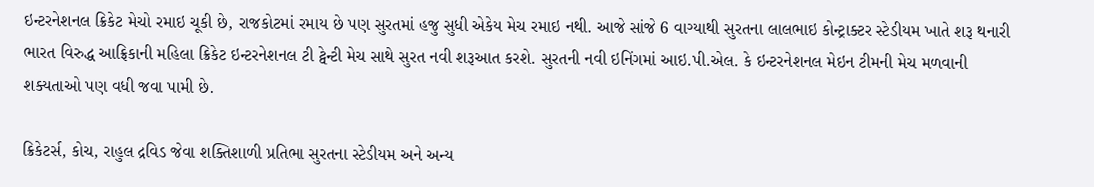ઇન્ટરનેશનલ ક્રિકેટ મેચો રમાઇ ચૂકી છે, રાજકોટમાં રમાય છે પણ સુરતમાં હજુ સુધી એકેય મેચ રમાઇ નથી. આજે સાંજે 6 વાગ્યાથી સુરતના લાલભાઇ કોન્ટ્રાક્ટર સ્ટેડીયમ ખાતે શરૂ થનારી ભારત વિરુદ્ધ આફ્રિકાની મહિલા ક્રિકેટ ઇન્ટરનેશનલ ટી ટ્વેન્ટી મેચ સાથે સુરત નવી શરૂઆત કરશે. સુરતની નવી ઇનિંગમાં આઇ.પી.એલ. કે ઇન્ટરનેશનલ મેઇન ટીમની મેચ મળવાની શક્યતાઓ પણ વધી જવા પામી છે.

ક્રિકેટર્સ, કોચ, રાહુલ દ્રવિડ જેવા શક્તિશાળી પ્રતિભા સુરતના સ્ટેડીયમ અને અન્ય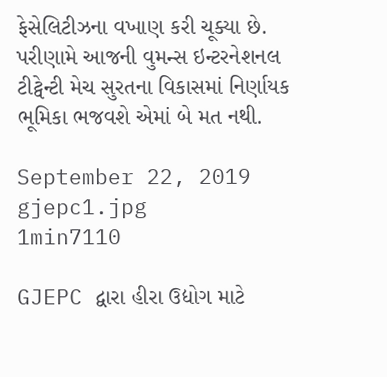ફેસેલિટીઝના વખાણ કરી ચૂક્યા છે. પરીણામે આજની વુમન્સ ઇન્ટરનેશનલ ટીટ્વેન્ટી મેચ સુરતના વિકાસમાં નિર્ણાયક ભૂમિકા ભજવશે એમાં બે મત નથી.

September 22, 2019
gjepc1.jpg
1min7110

GJEPC દ્વારા હીરા ઉદ્યોગ માટે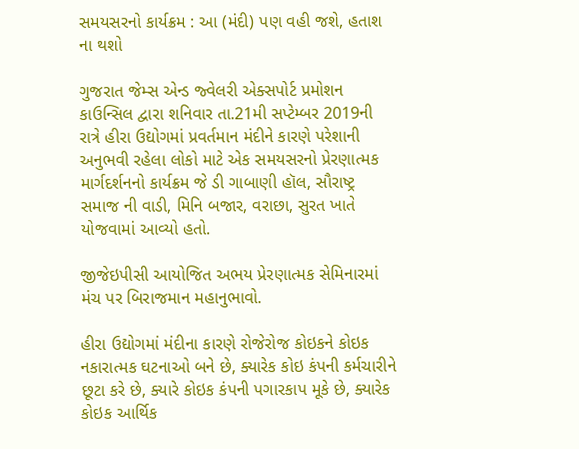સમયસરનો કાર્યક્રમ : આ (મંદી) પણ વહી જશે, હતાશ ના થશો

ગુજરાત જેમ્સ એન્ડ જ્વેલરી એક્સપોર્ટ પ્રમોશન કાઉન્સિલ દ્વારા શનિવાર તા.21મી સપ્ટેમ્બર 2019ની રાત્રે હીરા ઉદ્યોગમાં પ્રવર્તમાન મંદીને કારણે પરેશાની અનુભવી રહેલા લોકો માટે એક સમયસરનો પ્રેરણાત્મક માર્ગદર્શનનો કાર્યક્રમ જે ડી ગાબાણી હૉલ, સૌરાષ્ટ્ર સમાજ ની વાડી, મિનિ બજાર, વરાછા, સુરત ખાતે યોજવામાં આવ્યો હતો.

જીજેઇપીસી આયોજિત અભય પ્રેરણાત્મક સેમિનારમાં મંચ પર બિરાજમાન મહાનુભાવો.

હીરા ઉદ્યોગમાં મંદીના કારણે રોજેરોજ કોઇકને કોઇક નકારાત્મક ઘટનાઓ બને છે, ક્યારેક કોઇ કંપની કર્મચારીને છૂટા કરે છે, ક્યારે કોઇક કંપની પગારકાપ મૂકે છે, ક્યારેક કોઇક આર્થિક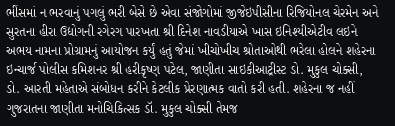ભીંસમાં ન ભરવાનું પગલું ભરી બેસે છે એવા સંજોગોમાં જીજેઇપીસીના રિજિયોનલ ચેરમેન અને સુરતના હીરા ઉદ્યોગની રગેરગ પારખતા શ્રી દિનેશ નાવડીયાએ ખાસ ઇનિશ્યીએટીવ લઇને અભય નામના પ્રોગ્રામનું આયોજન કર્યું હતું જેમાં ખીચોખીચ શ્રોતાઓથી ભરેલા હોલને શહેરના ઇન્ચાર્જ પોલીસ કમિશનર શ્રી હરીકૃષ્ણ પટેલ, જાણીતા સાઇકીઆટ્રીસ્ટ ડો. મુકુલ ચોક્સી, ડો. આરતી મહેતાએ સંબોધન કરીને કેટલીક પ્રેરણાત્મક વાતો કરી હતી. શહેરના જ નહીં ગુજરાતના જાણીતા મનોચિકિત્સક ડૉ. મુકુલ ચોક્સી તેમજ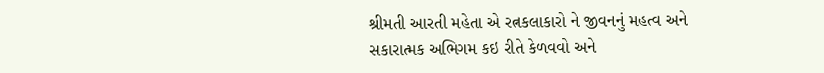શ્રીમતી આરતી મહેતા એ રત્નકલાકારો ને જીવનનું મહત્વ અને સકારાત્મક અભિગમ કઇ રીતે કેળવવો અને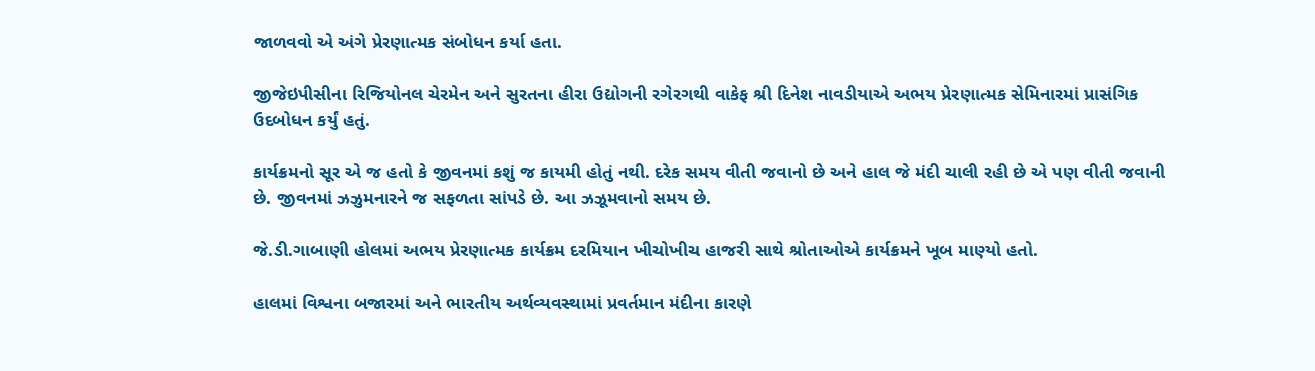જાળવવો એ અંગે પ્રેરણાત્મક સંબોધન કર્યા હતા.

જીજેઇપીસીના રિજિયોનલ ચેરમેન અને સુરતના હીરા ઉદ્યોગની રગેરગથી વાકેફ શ્રી દિનેશ નાવડીયાએ અભય પ્રેરણાત્મક સેમિનારમાં પ્રાસંગિક ઉદબોધન કર્યું હતું.

કાર્યક્રમનો સૂર એ જ હતો કે જીવનમાં કશું જ કાયમી હોતું નથી. દરેક સમય વીતી જવાનો છે અને હાલ જે મંદી ચાલી રહી છે એ પણ વીતી જવાની છે. જીવનમાં ઝઝુમનારને જ સફળતા સાંપડે છે. આ ઝઝૂમવાનો સમય છે.

જે.ડી.ગાબાણી હોલમાં અભય પ્રેરણાત્મક કાર્યક્રમ દરમિયાન ખીચોખીચ હાજરી સાથે શ્રોતાઓએ કાર્યક્રમને ખૂબ માણ્યો હતો.

હાલમાં વિશ્વના બજારમાં અને ભારતીય અર્થવ્યવસ્થામાં પ્રવર્તમાન મંદીના કારણે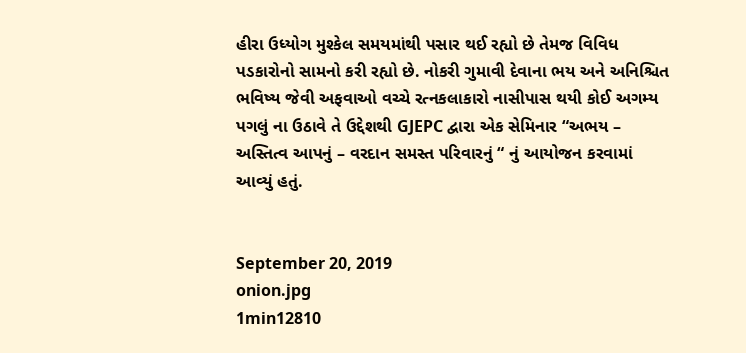હીરા ઉધ્યોગ મુશ્કેલ સમયમાંથી પસાર થઈ રહ્યો છે તેમજ વિવિધ પડકારોનો સામનો કરી રહ્યો છે. નોકરી ગુમાવી દેવાના ભય અને અનિશ્ચિત ભવિષ્ય જેવી અફવાઓ વચ્ચે રત્નકલાકારો નાસીપાસ થયી કોઈ અગમ્ય પગલું ના ઉઠાવે તે ઉદ્દેશથી GJEPC દ્વારા એક સેમિનાર “અભય – અસ્તિત્વ આપનું – વરદાન સમસ્ત પરિવારનું “ નું આયોજન કરવામાં આવ્યું હતું.


September 20, 2019
onion.jpg
1min12810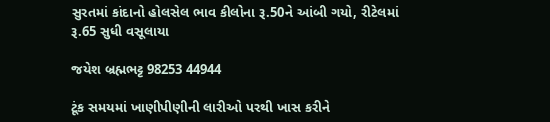સુરતમાં કાંદાનો હોલસેલ ભાવ કીલોના રૂ.50ને આંબી ગયો, રીટેલમાં રૂ.65 સુધી વસૂલાયા

જયેશ બ્રહ્મભટ્ટ 98253 44944

ટૂંક સમયમાં ખાણીપીણીની લારીઓ પરથી ખાસ કરીને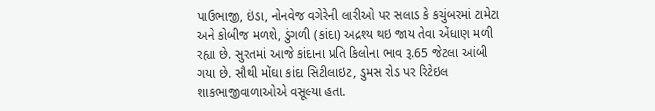પાઉભાજી, ઇંડા, નોનવેજ વગેરેની લારીઓ પર સલાડ કે કચુંબરમાં ટામેટા અને કોબીજ મળશે, ડુંગળી (કાંદા) અદ્રશ્ય થઇ જાય તેવા એંધાણ મળી રહ્યા છે. સુરતમાં આજે કાંદાના પ્રતિ કિલોના ભાવ રૂ.65 જેટલા આંબી ગયા છે. સૌથી મોંઘા કાંદા સિટીલાઇટ, ડુમસ રોડ પર રિટેઇલ શાકભાજીવાળાઓએ વસૂલ્યા હતા.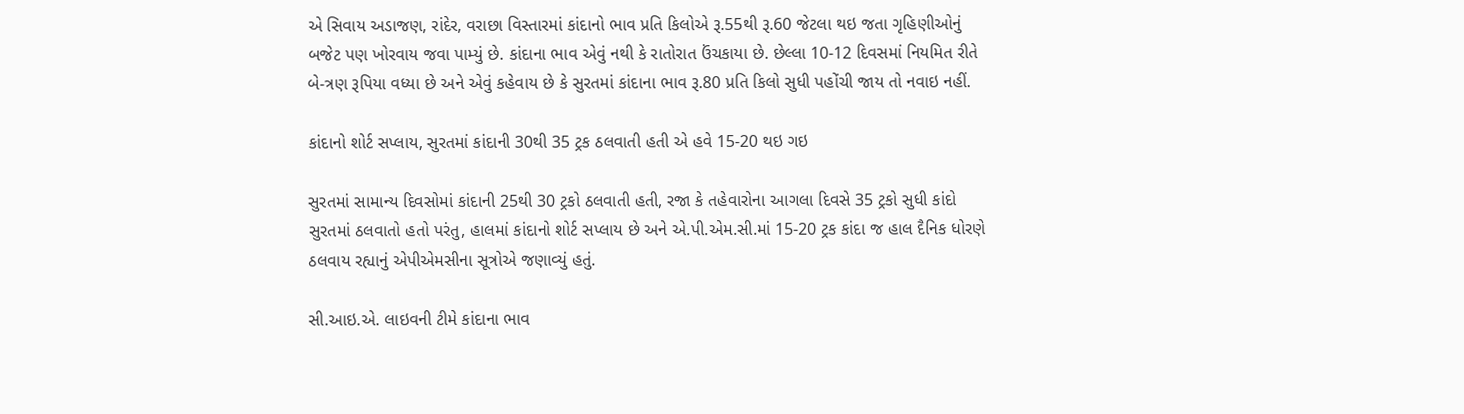એ સિવાય અડાજણ, રાંદેર, વરાછા વિસ્તારમાં કાંદાનો ભાવ પ્રતિ કિલોએ રૂ.55થી રૂ.60 જેટલા થઇ જતા ગૃહિણીઓનું બજેટ પણ ખોરવાય જવા પામ્યું છે. કાંદાના ભાવ એવું નથી કે રાતોરાત ઉંચકાયા છે. છેલ્લા 10-12 દિવસમાં નિયમિત રીતે બે-ત્રણ રૂપિયા વધ્યા છે અને એવું કહેવાય છે કે સુરતમાં કાંદાના ભાવ રૂ.80 પ્રતિ કિલો સુધી પહોંચી જાય તો નવાઇ નહીં.

કાંદાનો શોર્ટ સપ્લાય, સુરતમાં કાંદાની 30થી 35 ટ્રક ઠલવાતી હતી એ હવે 15-20 થઇ ગઇ

સુરતમાં સામાન્ય દિવસોમાં કાંદાની 25થી 30 ટ્રકો ઠલવાતી હતી, રજા કે તહેવારોના આગલા દિવસે 35 ટ્રકો સુધી કાંદો સુરતમાં ઠલવાતો હતો પરંતુ, હાલમાં કાંદાનો શોર્ટ સપ્લાય છે અને એ.પી.એમ.સી.માં 15-20 ટ્રક કાંદા જ હાલ દૈનિક ધોરણે ઠલવાય રહ્યાનું એપીએમસીના સૂત્રોએ જણાવ્યું હતું.

સી.આઇ.એ. લાઇવની ટીમે કાંદાના ભાવ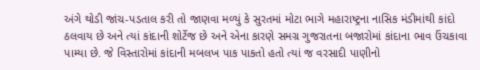અંગે થોડી જાંચ-પડતાલ કરી તો જાણવા મળ્યું કે સુરતમાં મોટા ભાગે મહારાષ્ટ્રના નાસિક મંડીમાંથી કાંદો ઠલવાય છે અને ત્યાં કાંદાની શોર્ટેજ છે અને એના કારણે સમગ્ર ગુજરાતના બજારોમાં કાંદાના ભાવ ઉંચકાવા પામ્યા છે. જે વિસ્તારોમાં કાંદાની મબલખ પાક પાકતો હતો ત્યાં જ વરસાદી પાણીનો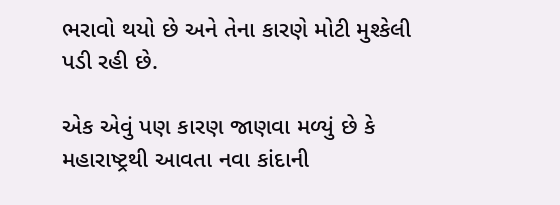ભરાવો થયો છે અને તેના કારણે મોટી મુશ્કેલી પડી રહી છે.

એક એવું પણ કારણ જાણવા મળ્યું છે કે મહારાષ્ટ્રથી આવતા નવા કાંદાની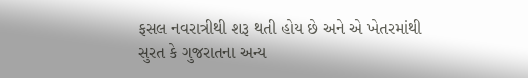ફસલ નવરાત્રીથી શરૂ થતી હોય છે અને એ ખેતરમાંથી સુરત કે ગુજરાતના અન્ય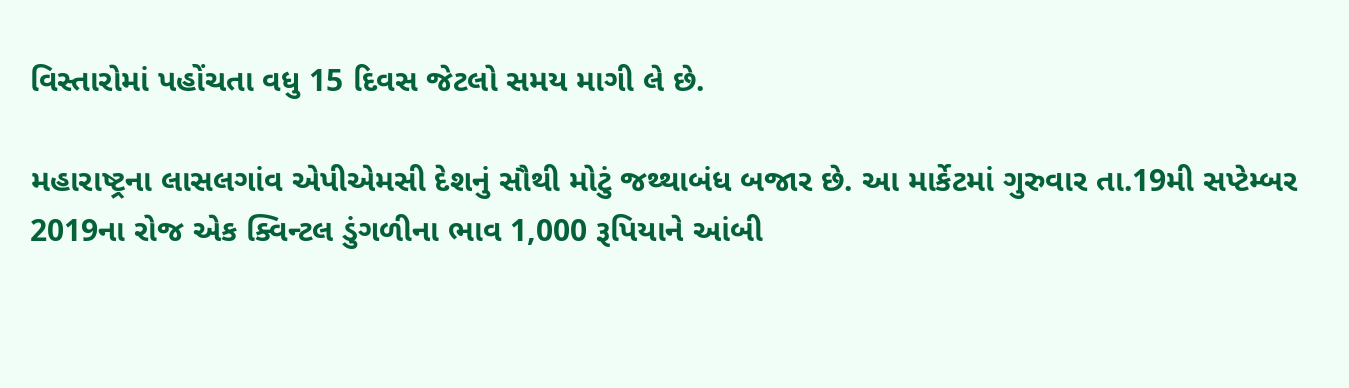વિસ્તારોમાં પહોંચતા વધુ 15 દિવસ જેટલો સમય માગી લે છે.

મહારાષ્ટ્રના લાસલગાંવ એપીએમસી દેશનું સૌથી મોટું જથ્થાબંધ બજાર છે. આ માર્કેટમાં ગુરુવાર તા.19મી સપ્ટેમ્બર 2019ના રોજ એક ક્વિન્ટલ ડુંગળીના ભાવ 1,000 રૂપિયાને આંબી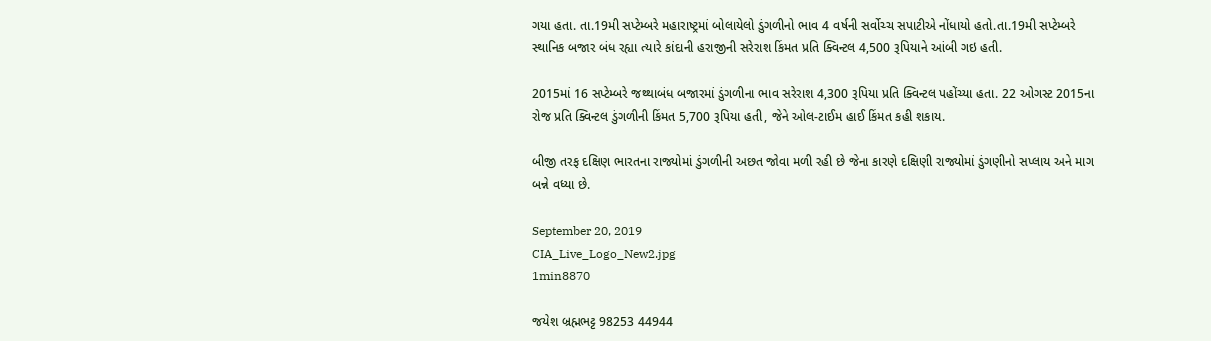ગયા હતા. તા.19મી સપ્ટેમ્બરે મહારાષ્ટ્રમાં બોલાયેલો ડુંગળીનો ભાવ 4 વર્ષની સર્વોચ્ચ સપાટીએ નોંધાયો હતો.તા.19મી સપ્ટેમ્બરે સ્થાનિક બજાર બંધ રહ્યા ત્યારે કાંદાની હરાજીની સરેરાશ કિંમત પ્રતિ ક્વિન્ટલ 4,500 રૂપિયાને આંબી ગઇ હતી.

2015માં 16 સપ્ટેમ્બરે જથ્થાબંધ બજારમાં ડુંગળીના ભાવ સરેરાશ 4,300 રૂપિયા પ્રતિ ક્વિન્ટલ પહોંચ્યા હતા. 22 ઓગસ્ટ 2015ના રોજ પ્રતિ ક્વિન્ટલ ડુંગળીની કિંમત 5,700 રૂપિયા હતી, જેને ઓલ-ટાઈમ હાઈ કિંમત કહી શકાય.

બીજી તરફ દક્ષિણ ભારતના રાજ્યોમાં ડુંગળીની અછત જોવા મળી રહી છે જેના કારણે દક્ષિણી રાજ્યોમાં ડુંગણીનો સપ્લાય અને માગ બન્ને વધ્યા છે.

September 20, 2019
CIA_Live_Logo_New2.jpg
1min8870

જયેશ બ્રહ્મભટ્ટ 98253 44944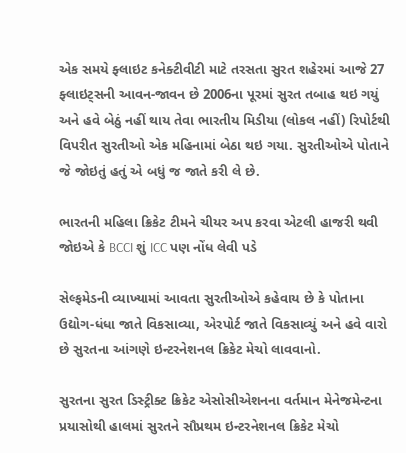એક સમયે ફ્લાઇટ કનેક્ટીવીટી માટે તરસતા સુરત શહેરમાં આજે 27 ફ્લાઇટ્સની આવન-જાવન છે 2006ના પૂરમાં સુરત તબાહ થઇ ગયું અને હવે બેઠું નહીં થાય તેવા ભારતીય મિડીયા (લોકલ નહીં) રિપોર્ટથી વિપરીત સુરતીઓ એક મહિનામાં બેઠા થઇ ગયા. સુરતીઓએ પોતાને જે જોઇતું હતું એ બધું જ જાતે કરી લે છે.

ભારતની મહિલા ક્રિકેટ ટીમને ચીયર અપ કરવા એટલી હાજરી થવી જોઇએ કે BCCI શું ICC પણ નોંધ લેવી પડે

સેલ્ફમેડની વ્યાખ્યામાં આવતા સુરતીઓએ કહેવાય છે કે પોતાના ઉદ્યોગ-ધંધા જાતે વિકસાવ્યા, એરપોર્ટ જાતે વિકસાવ્યું અને હવે વારો છે સુરતના આંગણે ઇન્ટરનેશનલ ક્રિકેટ મેચો લાવવાનો.

સુરતના સુરત ડિસ્ટ્રીક્ટ ક્રિકેટ એસોસીએશનના વર્તમાન મેનેજમેન્ટના પ્રયાસોથી હાલમાં સુરતને સૌપ્રથમ ઇન્ટરનેશનલ ક્રિકેટ મેચો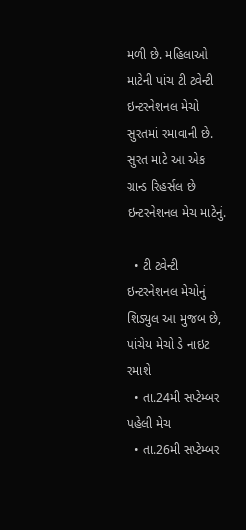મળી છે. મહિલાઓ માટેની પાંચ ટી ટ્વેન્ટી ઇન્ટરનેશનલ મેચો સુરતમાં રમાવાની છે. સુરત માટે આ એક ગ્રાન્ડ રિહર્સલ છે ઇન્ટરનેશનલ મેચ માટેનું.

  • ટી ટ્વેન્ટી ઇન્ટરનેશનલ મેચોનું શિડ્યુલ આ મુજબ છે, પાંચેય મેચો ડે નાઇટ રમાશે
  • તા.24મી સપ્ટેમ્બર પહેલી મેચ
  • તા.26મી સપ્ટેમ્બર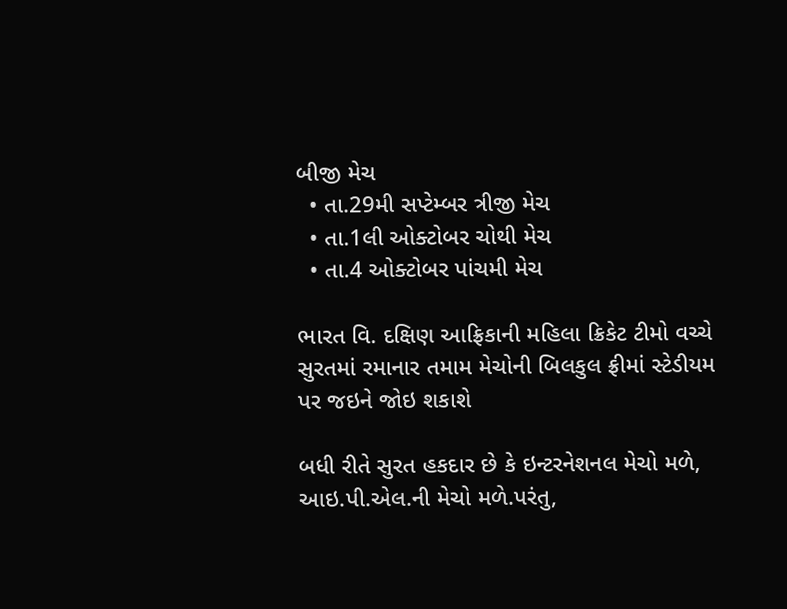બીજી મેચ
  • તા.29મી સપ્ટેમ્બર ત્રીજી મેચ
  • તા.1લી ઓક્ટોબર ચોથી મેચ
  • તા.4 ઓક્ટોબર પાંચમી મેચ

ભારત વિ. દક્ષિણ આફ્રિકાની મહિલા ક્રિકેટ ટીમો વચ્ચે સુરતમાં રમાનાર તમામ મેચોની બિલકુલ ફ્રીમાં સ્ટેડીયમ પર જઇને જોઇ શકાશે

બધી રીતે સુરત હકદાર છે કે ઇન્ટરનેશનલ મેચો મળે, આઇ.પી.એલ.ની મેચો મળે.પરંતુ,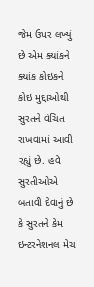જેમ ઉપર લખ્યું છે એમ ક્યાંકને ક્યાંક કોઇકને કોઇ મુદ્દાઓથી સુરતને વંચિત રાખવામાં આવી રહ્યું છે. હવે સુરતીઓએ બતાવી દેવાનું છે કે સુરતને કેમ ઇન્ટરનેશનલ મેચ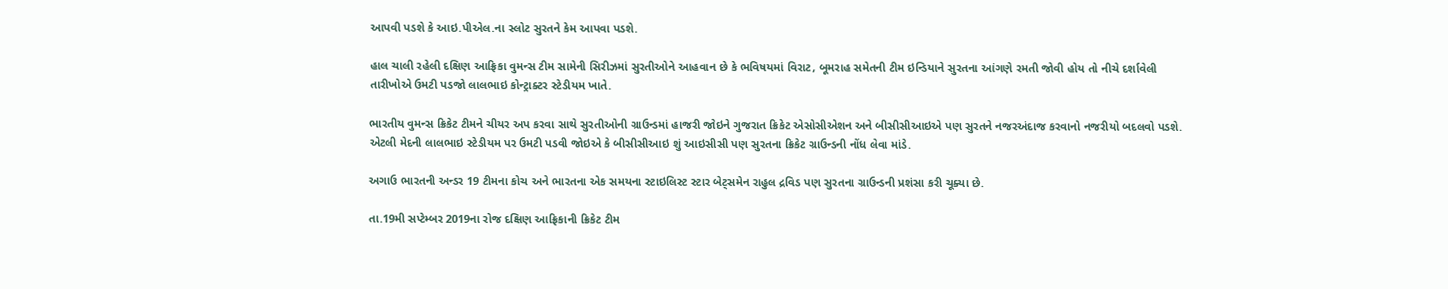આપવી પડશે કે આઇ.પીએલ.ના સ્લોટ સુરતને કેમ આપવા પડશે.

હાલ ચાલી રહેલી દક્ષિણ આફ્રિકા વુમન્સ ટીમ સામેની સિરીઝમાં સુરતીઓને આહવાન છે કે ભવિષયમાં વિરાટ, બૂમરાહ સમેતની ટીમ ઇન્ડિયાને સુરતના આંગણે રમતી જોવી હોય તો નીચે દર્શાવેલી તારીખોએ ઉમટી પડજો લાલભાઇ કોન્ટ્રાક્ટર સ્ટેડીયમ ખાતે.

ભારતીય વુમન્સ ક્રિકેટ ટીમને ચીયર અપ કરવા સાથે સુરતીઓની ગ્રાઉન્ડમાં હાજરી જોઇને ગુજરાત ક્રિકેટ એસોસીએશન અને બીસીસીઆઇએ પણ સુરતને નજરઅંદાજ કરવાનો નજરીયો બદલવો પડશે. એટલી મેદની લાલભાઇ સ્ટેડીયમ પર ઉમટી પડવી જોઇએ કે બીસીસીઆઇ શું આઇસીસી પણ સુરતના ક્રિકેટ ગ્રાઉન્ડની નોંધ લેવા માંડે.

અગાઉ ભારતની અન્ડર 19 ટીમના કોચ અને ભારતના એક સમયના સ્ટાઇલિસ્ટ સ્ટાર બેટ્સમેન રાહુલ દ્રવિડ પણ સુરતના ગ્રાઉન્ડની પ્રશંસા કરી ચૂક્યા છે.

તા.19મી સપ્ટેમ્બર 2019ના રોજ દક્ષિણ આફ્રિકાની ક્રિકેટ ટીમ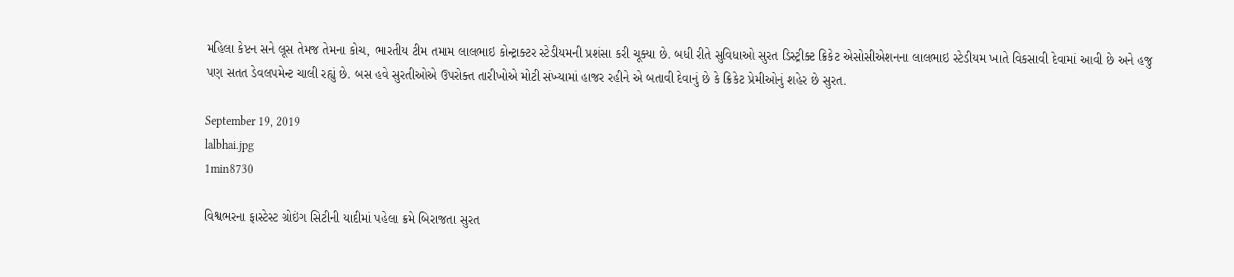મહિલા કેપ્ટન સને લૂસ તેમજ તેમના કોચ, ભારતીય ટીમ તમામ લાલભાઇ કોન્ટ્રાક્ટર સ્ટેડીયમની પ્રશંસા કરી ચૂક્યા છે. બધી રીતે સુવિધાઓ સુરત ડિસ્ટ્રીક્ટ ક્રિકેટ એસોસીએશનના લાલભાઇ સ્ટેડીયમ ખાતે વિકસાવી દેવામાં આવી છે અને હજુ પણ સતત ડેવલપમેન્ટ ચાલી રહ્યું છે. બસ હવે સુરતીઓએ ઉપરોક્ત તારીખોએ મોટી સંખ્યામાં હાજર રહીને એ બતાવી દેવાનું છે કે ક્રિકેટ પ્રેમીઓનું શહેર છે સુરત.

September 19, 2019
lalbhai.jpg
1min8730

વિશ્વભરના ફાસ્ટેસ્ટ ગ્રોઇંગ સિટીની યાદીમાં પહેલા ક્રમે બિરાજતા સુરત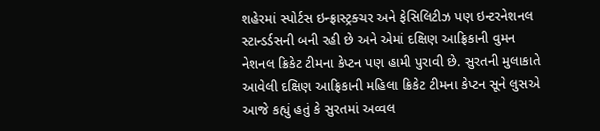શહેરમાં સ્પોર્ટસ ઇન્ફ્રાસ્ટ્રક્ચર અને ફેસિલિટીઝ પણ ઇન્ટરનેશનલ સ્ટાન્ડર્ડસની બની રહી છે અને એમાં દક્ષિણ આફ્રિકાની વુમન નેશનલ ક્રિકેટ ટીમના કેપ્ટન પણ હામી પુરાવી છે. સુરતની મુલાકાતે આવેલી દક્ષિણ આફ્રિકાની મહિલા ક્રિકેટ ટીમના કેપ્ટન સૂને લુસએ આજે કહ્યું હતું કે સુરતમાં અવ્વલ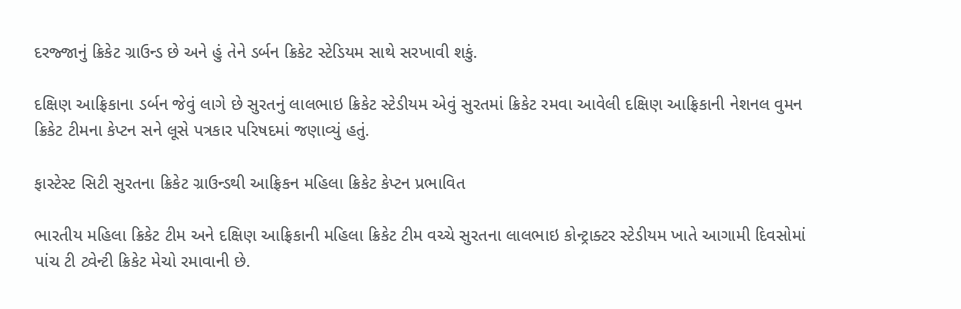દરજ્જાનું ક્રિકેટ ગ્રાઉન્ડ છે અને હું તેને ડર્બન ક્રિકેટ સ્ટેડિયમ સાથે સરખાવી શકું.

દક્ષિણ આફ્રિકાના ડર્બન જેવું લાગે છે સુરતનું લાલભાઇ ક્રિકેટ સ્ટેડીયમ એવું સુરતમાં ક્રિકેટ રમવા આવેલી દક્ષિણ આફ્રિકાની નેશનલ વુમન ક્રિકેટ ટીમના કેપ્ટન સને લૂસે પત્રકાર પરિષદમાં જણાવ્યું હતું.

ફાસ્ટેસ્ટ સિટી સુરતના ક્રિકેટ ગ્રાઉન્ડથી આફ્રિકન મહિલા ક્રિકેટ કેપ્ટન પ્રભાવિત

ભારતીય મહિલા ક્રિકેટ ટીમ અને દક્ષિણ આફ્રિકાની મહિલા ક્રિકેટ ટીમ વચ્ચે સુરતના લાલભાઇ કોન્ટ્રાક્ટર સ્ટેડીયમ ખાતે આગામી દિવસોમાં પાંચ ટી ટ્વેન્ટી ક્રિકેટ મેચો રમાવાની છે.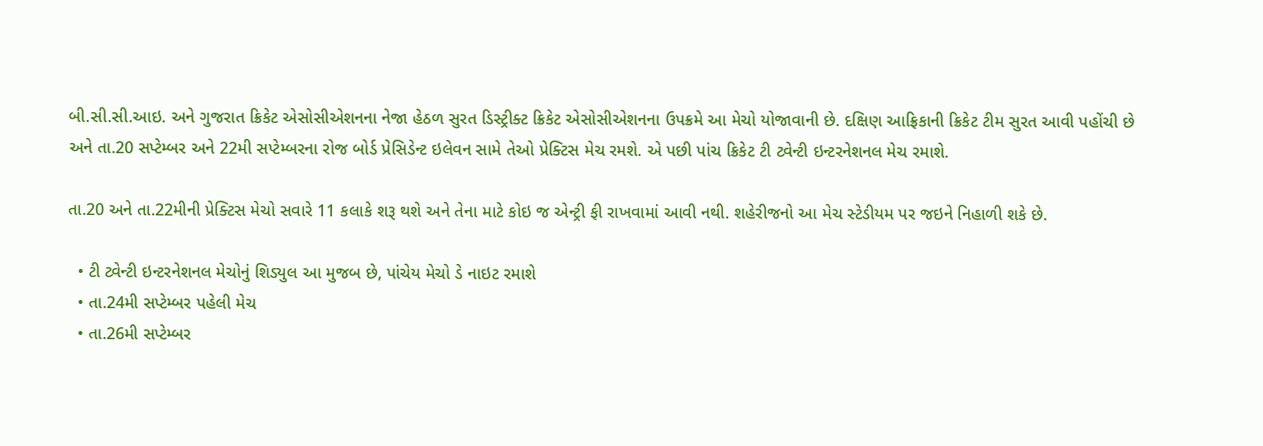બી.સી.સી.આઇ. અને ગુજરાત ક્રિકેટ એસોસીએશનના નેજા હેઠળ સુરત ડિસ્ટ્રીક્ટ ક્રિકેટ એસોસીએશનના ઉપક્રમે આ મેચો યોજાવાની છે. દક્ષિણ આફ્રિકાની ક્રિકેટ ટીમ સુરત આવી પહોંચી છે અને તા.20 સપ્ટેમ્બર અને 22મી સપ્ટેમ્બરના રોજ બોર્ડ પ્રેસિડેન્ટ ઇલેવન સામે તેઓ પ્રેક્ટિસ મેચ રમશે. એ પછી પાંચ ક્રિકેટ ટી ટ્વેન્ટી ઇન્ટરનેશનલ મેચ રમાશે.

તા.20 અને તા.22મીની પ્રેક્ટિસ મેચો સવારે 11 કલાકે શરૂ થશે અને તેના માટે કોઇ જ એન્ટ્રી ફી રાખવામાં આવી નથી. શહેરીજનો આ મેચ સ્ટેડીયમ પર જઇને નિહાળી શકે છે.

  • ટી ટ્વેન્ટી ઇન્ટરનેશનલ મેચોનું શિડ્યુલ આ મુજબ છે, પાંચેય મેચો ડે નાઇટ રમાશે
  • તા.24મી સપ્ટેમ્બર પહેલી મેચ
  • તા.26મી સપ્ટેમ્બર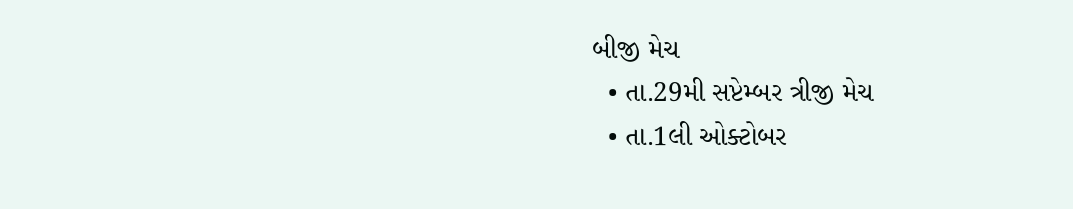બીજી મેચ
  • તા.29મી સપ્ટેમ્બર ત્રીજી મેચ
  • તા.1લી ઓક્ટોબર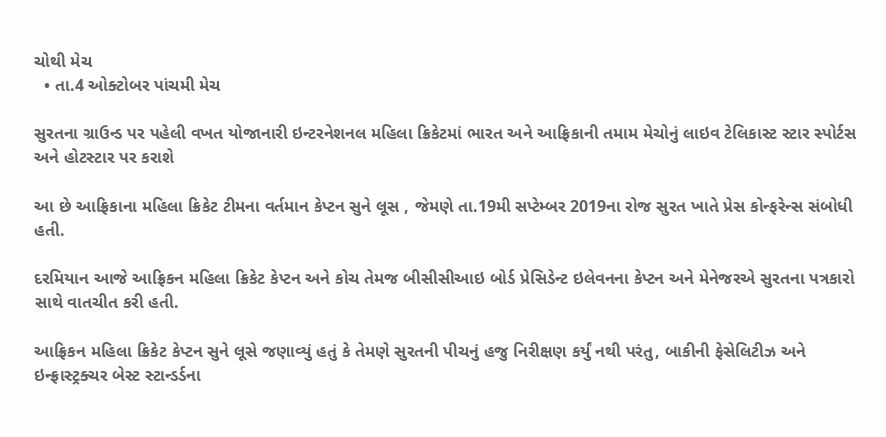ચોથી મેચ
  • તા.4 ઓક્ટોબર પાંચમી મેચ

સુરતના ગ્રાઉન્ડ પર પહેલી વખત યોજાનારી ઇન્ટરનેશનલ મહિલા ક્રિકેટમાં ભારત અને આફ્રિકાની તમામ મેચોનું લાઇવ ટેલિકાસ્ટ સ્ટાર સ્પોર્ટસ અને હોટસ્ટાર પર કરાશે

આ છે આફ્રિકાના મહિલા ક્રિકેટ ટીમના વર્તમાન કેપ્ટન સુને લૂસ , જેમણે તા.19મી સપ્ટેમ્બર 2019ના રોજ સુરત ખાતે પ્રેસ કોન્ફરેન્સ સંબોધી હતી.

દરમિયાન આજે આફ્રિકન મહિલા ક્રિકેટ કેપ્ટન અને કોચ તેમજ બીસીસીઆઇ બોર્ડ પ્રેસિડેન્ટ ઇલેવનના કેપ્ટન અને મેનેજરએ સુરતના પત્રકારો સાથે વાતચીત કરી હતી.

આફ્રિકન મહિલા ક્રિકેટ કેપ્ટન સુને લૂસે જણાવ્યું હતું કે તેમણે સુરતની પીચનું હજુ નિરીક્ષણ કર્યું નથી પરંતુ, બાકીની ફેસેલિટીઝ અને ઇન્ફ્રાસ્ટ્રક્ચર બેસ્ટ સ્ટાન્ડર્ડના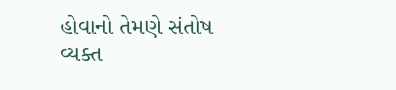હોવાનો તેમણે સંતોષ વ્યક્ત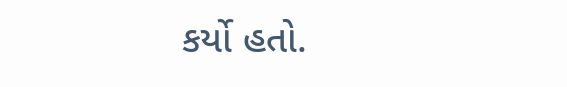કર્યો હતો.